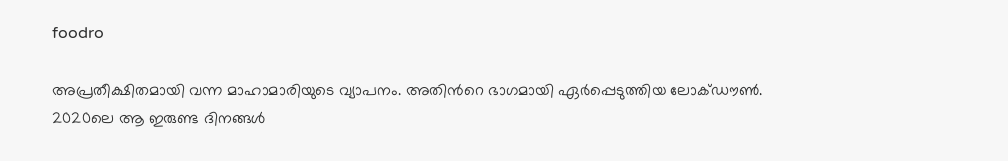foodro

അപ്രതീക്ഷിതമായി വന്ന മാഹാമാരിയുടെ വ്യാപനം. അതിന്‍റെ ഭാഗമായി ഏര്‍പ്പെടുത്തിയ ലോക്ഡൗണ്‍. 2020ലെ ആ ഇരുണ്ട ദിനങ്ങള്‍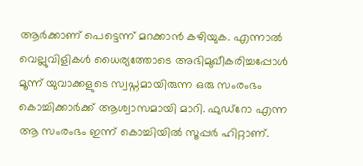ആര്‍ക്കാണ് പെട്ടെന്ന് മറക്കാന്‍ കഴിയുക. എന്നാല്‍ വെല്ലുവിളികള്‍ ധൈര്യത്തോടെ അഭിമുഖീകരിച്ചപ്പോള്‍ മൂന്ന് യുവാക്കളുടെ സ്വപ്നമായിരുന്ന ഒരു സംരംഭം കൊച്ചിക്കാര്‍ക്ക് ആശ്വാസമായി മാറി. ഫുഡ്‍റോ എന്ന ആ സംരംഭം ഇന്ന് കൊച്ചിയില്‍ സൂപ്പര്‍ ഹിറ്റാണ്.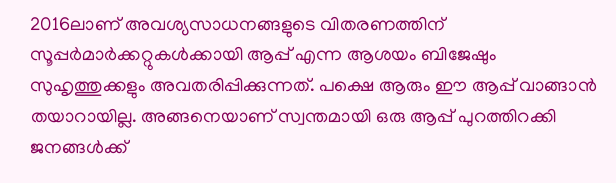2016ലാണ് അവശ്യസാധനങ്ങളുടെ വിതരണത്തിന് സൂപ്പര്‍മാര്‍ക്കറ്റുകള്‍ക്കായി ആപ്പ് എന്ന ആശയം ബിജേഷും സുഹൃത്തുക്കളും അവതരിപ്പിക്കുന്നത്. പക്ഷെ ആരും ഈ ആപ്പ് വാങ്ങാന്‍ തയാറായില്ല. അങ്ങനെയാണ് സ്വന്തമായി ഒരു ആപ്പ് പുറത്തിറക്കി ജനങ്ങള്‍ക്ക്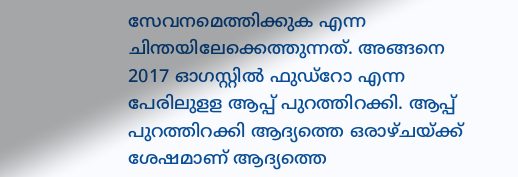സേവനമെത്തിക്കുക എന്ന ചിന്തയിലേക്കെത്തുന്നത്. അങ്ങനെ 2017 ഓഗസ്റ്റില്‍ ഫുഡ്റോ എന്ന പേരിലുളള ആപ്പ് പുറത്തിറക്കി. ആപ്പ് പുറത്തിറക്കി ആദ്യത്തെ ഒരാഴ്ചയ്ക്ക് ശേഷമാണ് ആദ്യത്തെ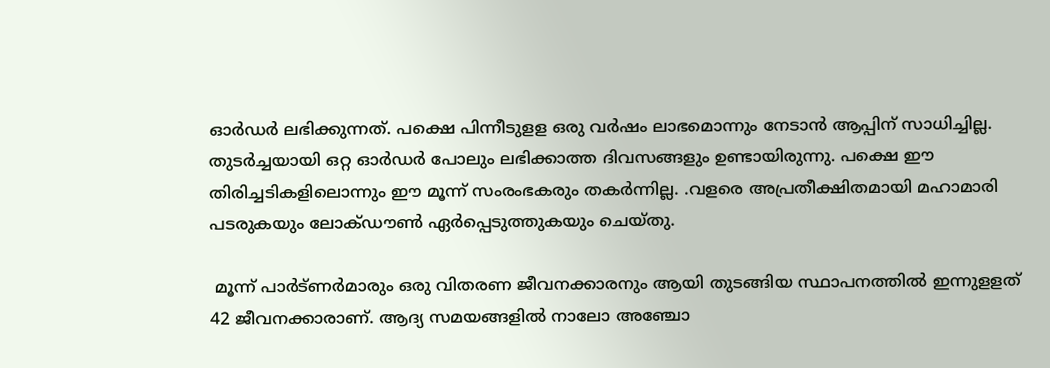ഓര്‍ഡര്‍ ലഭിക്കുന്നത്. പക്ഷെ പിന്നീടുളള ഒരു വര്‍ഷം ലാഭമൊന്നും നേടാന്‍ ആപ്പിന് സാധിച്ചില്ല. തുടര്‍ച്ചയായി ഒറ്റ ഓര്‍ഡര്‍ പോലും ലഭിക്കാത്ത ദിവസങ്ങളും ഉണ്ടായിരുന്നു. പക്ഷെ ഈ തിരിച്ചടികളിലൊന്നും ഈ മൂന്ന് സംരംഭകരും തകര്‍ന്നില്ല. .വളരെ അപ്രതീക്ഷിതമായി മഹാമാരി പടരുകയും ലോക്ഡൗണ്‍ ഏര്‍പ്പെടുത്തുകയും ചെയ്തു.

 മൂന്ന് പാര്‍ട്ണര്‍മാരും ഒരു വിതരണ ജീവനക്കാരനും ആയി തുടങ്ങിയ സ്ഥാപനത്തില്‍ ഇന്നുളളത് 42 ജീവനക്കാരാണ്. ആദ്യ സമയങ്ങളില്‍ നാലോ അഞ്ചോ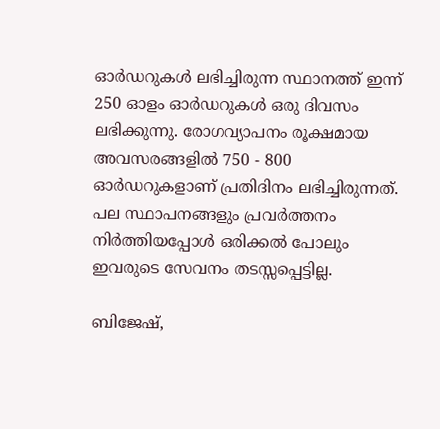ഓര്‍ഡറുകള്‍ ലഭിച്ചിരുന്ന സ്ഥാനത്ത് ഇന്ന് 250 ഓളം ഓര്‍ഡറുകള്‍ ഒരു ദിവസം ലഭിക്കുന്നു. രോഗവ്യാപനം രൂക്ഷമായ അവസരങ്ങളില്‍ 750 - 800 ഓര്‍ഡറുകളാണ് പ്രതിദിനം ലഭിച്ചിരുന്നത്. പല സ്ഥാപനങ്ങളും പ്രവര്‍ത്തനം നിര്‍ത്തിയപ്പോള്‍ ഒരിക്കല്‍ പോലും ഇവരുടെ സേവനം തടസ്സപ്പെട്ടില്ല.

ബിജേഷ്,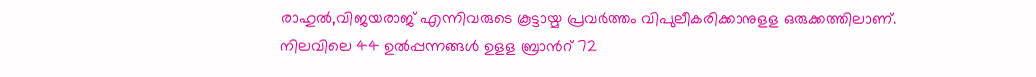രാഹുല്‍,വിജയരാജ് എന്നിവരുടെ കൂട്ടായ്മ പ്രവര്‍ത്തം വിപുലീകരിക്കാനുളള ഒരുക്കത്തിലാണ്. നിലവിലെ 44 ഉല്‍പ്പന്നങ്ങള്‍ ഉളള ബ്രാന്‍റ് 72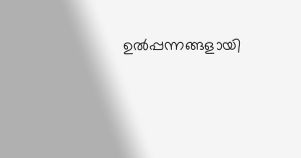ഉല്‍പ്പന്നങ്ങളായി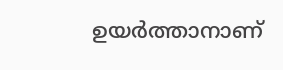ഉയര്‍ത്താനാണ്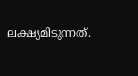ലക്ഷ്യമിടുന്നത്.